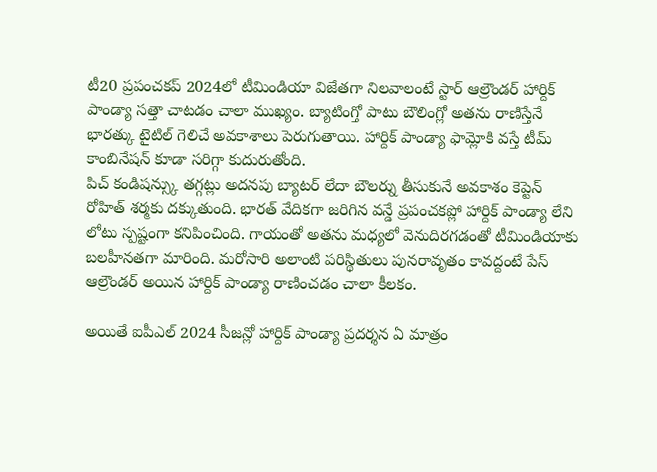టీ20 ప్రపంచకప్ 2024లో టీమిండియా విజేతగా నిలవాలంటే స్టార్ ఆల్రౌండర్ హార్దిక్ పాండ్యా సత్తా చాటడం చాలా ముఖ్యం. బ్యాటింగ్తో పాటు బౌలింగ్లో అతను రాణిస్తేనే భారత్కు టైటిల్ గెలిచే అవకాశాలు పెరుగుతాయి. హార్దిక్ పాండ్యా ఫామ్లోకి వస్తే టీమ్ కాంబినేషన్ కూడా సరిగ్గా కుదురుతోంది.
పిచ్ కండిషన్స్కు తగ్గట్లు అదనపు బ్యాటర్ లేదా బౌలర్ను తీసుకునే అవకాశం కెప్టెన్ రోహిత్ శర్మకు దక్కుతుంది. భారత్ వేదికగా జరిగిన వన్డే ప్రపంచకప్లో హార్దిక్ పాండ్యా లేని లోటు స్పష్టంగా కనిపించింది. గాయంతో అతను మధ్యలో వెనుదిరగడంతో టీమిండియాకు బలహీనతగా మారింది. మరోసారి అలాంటి పరిస్థితులు పునరావృతం కావద్దంటే పేస్ ఆల్రౌండర్ అయిన హార్దిక్ పాండ్యా రాణించడం చాలా కీలకం.

అయితే ఐపీఎల్ 2024 సీజన్లో హార్దిక్ పాండ్యా ప్రదర్శన ఏ మాత్రం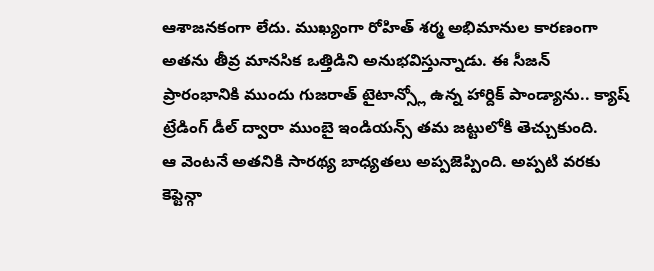ఆశాజనకంగా లేదు. ముఖ్యంగా రోహిత్ శర్మ అభిమానుల కారణంగా అతను తీవ్ర మానసిక ఒత్తిడిని అనుభవిస్తున్నాడు. ఈ సీజన్ ప్రారంభానికి ముందు గుజరాత్ టైటాన్స్లో ఉన్న హార్దిక్ పాండ్యాను.. క్యాష్ ట్రేడింగ్ డీల్ ద్వారా ముంబై ఇండియన్స్ తమ జట్టులోకి తెచ్చుకుంది.
ఆ వెంటనే అతనికి సారథ్య బాధ్యతలు అప్పజెప్పింది. అప్పటి వరకు కెప్టెన్గా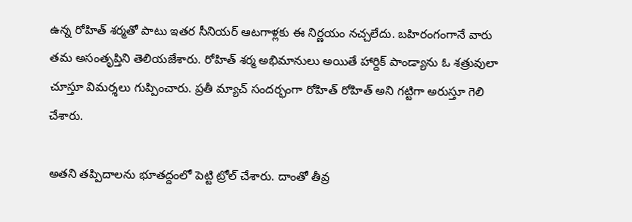ఉన్న రోహిత్ శర్మతో పాటు ఇతర సీనియర్ ఆటగాళ్లకు ఈ నిర్ణయం నచ్చలేదు. బహిరంగంగానే వారు తమ అసంతృప్తిని తెలియజేశారు. రోహిత్ శర్మ అభిమానులు అయితే హార్దిక్ పాండ్యాను ఓ శత్రువులా చూస్తూ విమర్శలు గుప్పించారు. ప్రతీ మ్యాచ్ సందర్భంగా రోహిత్ రోహిత్ అని గట్టిగా అరుస్తూ గెలి చేశారు.

అతని తప్పిదాలను భూతద్దంలో పెట్టి ట్రోల్ చేశారు. దాంతో తీవ్ర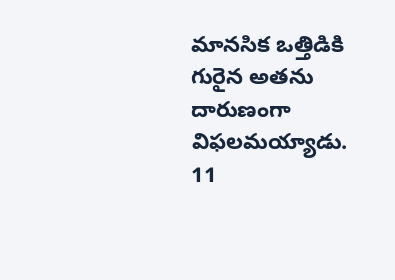మానసిక ఒత్తిడికి గురైన అతను దారుణంగా విఫలమయ్యాడు. 11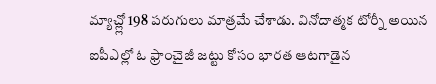మ్యాచ్ల్లో 198 పరుగులు మాత్రమే చేశాడు. వినోదాత్మక టోర్నీ అయిన ఐపీఎల్లో ఓ ఫ్రాంచైజీ జట్టు కోసం భారత ఆటగాడైన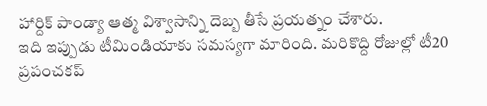హార్దిక్ పాండ్యా ఆత్మ విశ్వాసాన్ని దెబ్బ తీసే ప్రయత్నం చేశారు.
ఇది ఇప్పుడు టీమిండియాకు సమస్యగా మారింది. మరికొద్ది రోజుల్లో టీ20 ప్రపంచకప్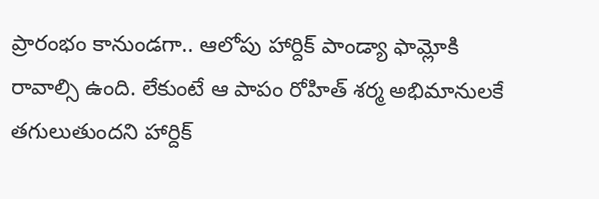ప్రారంభం కానుండగా.. ఆలోపు హార్దిక్ పాండ్యా ఫామ్లోకి రావాల్సి ఉంది. లేకుంటే ఆ పాపం రోహిత్ శర్మ అభిమానులకే తగులుతుందని హార్దిక్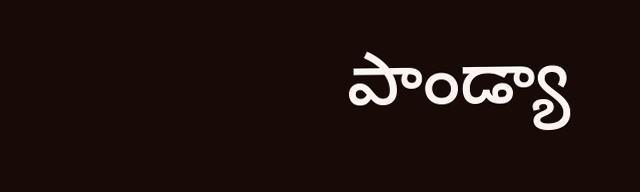పాండ్యా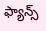ఫ్యాన్స్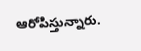ఆరోపిస్తున్నారు.